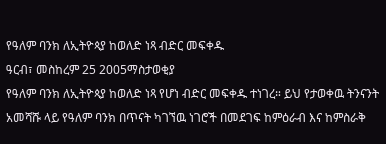የዓለም ባንክ ለኢትዮጳያ ከወለድ ነጻ ብድር መፍቀዱ
ዓርብ፣ መስከረም 25 2005ማስታወቂያ
የዓለም ባንክ ለኢትዮጳያ ከወለድ ነጻ የሆነ ብድር መፍቀዱ ተነገረ። ይህ የታወቀዉ ትንናንት አመሻሹ ላይ የዓለም ባንክ በጥናት ካገኘዉ ነገሮች በመደገፍ ከምዕራብ እና ከምስራቅ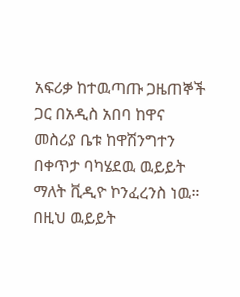አፍሪቃ ከተዉጣጡ ጋዜጠኞች ጋር በአዲስ አበባ ከዋና መስሪያ ቤቱ ከዋሽንግተን በቀጥታ ባካሄደዉ ዉይይት ማለት ቪዲዮ ኮንፈረንስ ነዉ። በዚህ ዉይይት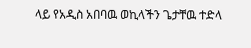ላይ የአዲስ አበባዉ ወኪላችን ጌታቸዉ ተድላ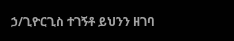ኃ/ጊዮርጊስ ተገኝቶ ይህንን ዘገባ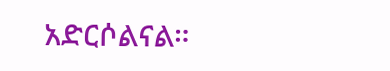አድርሶልናል።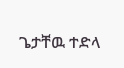ጌታቸዉ ተድላ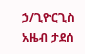ኃ/ጊዮርጊስ
አዜብ ታደሰ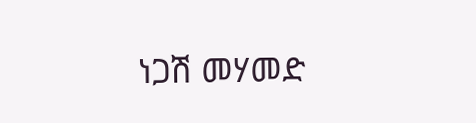ነጋሽ መሃመድ